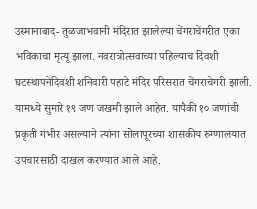उस्मानाबाद- तुळजाभवानी मंदिरात झालेल्या चेंगराचेंगरीत एका भविकाचा मृत्यू झाला. नवरात्रोत्सवाच्या पहिल्याच दिवशी घटस्थापनेदिवशी शनिवारी पहाटे मंदिर परिसरात चेंगराचेगरी झाली. यामध्ये सुमारे १९ जण जखमी झाले आहेत. यापैकी १० जणांची प्रकृती गंभीर असल्याने त्यांना सोलापूरच्या शासकीय रुग्णालयात उपचारसाठी दाखल करण्यात आले आहे.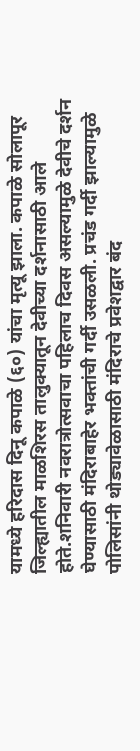यामध्ये हरिदास दिनू कपाळे (६०) यांचा मृत्यू झाला. कपाळे सोलापूर जिल्ह्यातील माळशिरस तालुक्यातून देवीच्या दर्शनासाठी आले होते.शनिवारी नवरात्रोत्सवाचा पहिलाच दिवस असल्यामुळे देवीचे दर्शन घेण्यासाठी मंदिराबाहेर भक्तांची गर्दी उसळली. प्रचंड गर्दी झाल्यामुळे पोलिसांनी थोड्यावेळासाठी मंदिराचे प्रवेशद्वार बंद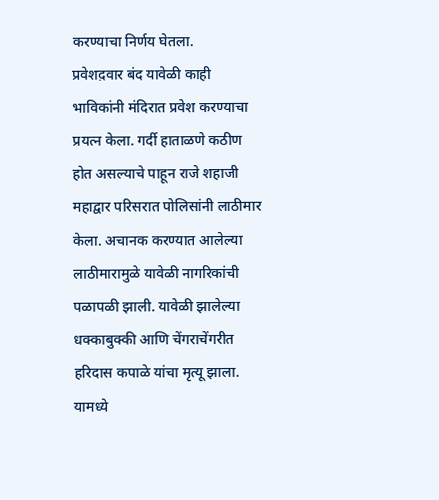करण्याचा निर्णय घेतला.
प्रवेशद़वार बंद यावेळी काही भाविकांनी मंदिरात प्रवेश करण्याचा प्रयत्न केला. गर्दी हाताळणे कठीण होत असल्याचे पाहून राजे शहाजी महाद्वार परिसरात पोलिसांनी लाठीमार केला. अचानक करण्यात आलेल्या लाठीमारामुळे यावेळी नागरिकांची पळापळी झाली. यावेळी झालेल्या धक्काबुक्की आणि चेंगराचेंगरीत हरिदास कपाळे यांचा मृत्यू झाला. यामध्ये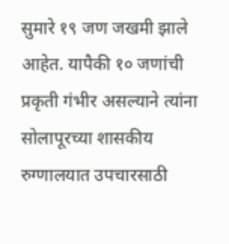सुमारे १९ जण जखमी झाले आहेत. यापैकी १० जणांची प्रकृती गंभीर असल्याने त्यांना सोलापूरच्या शासकीय रुग्णालयात उपचारसाठी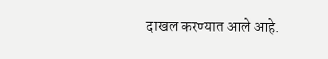दाखल करण्यात आले आहे.